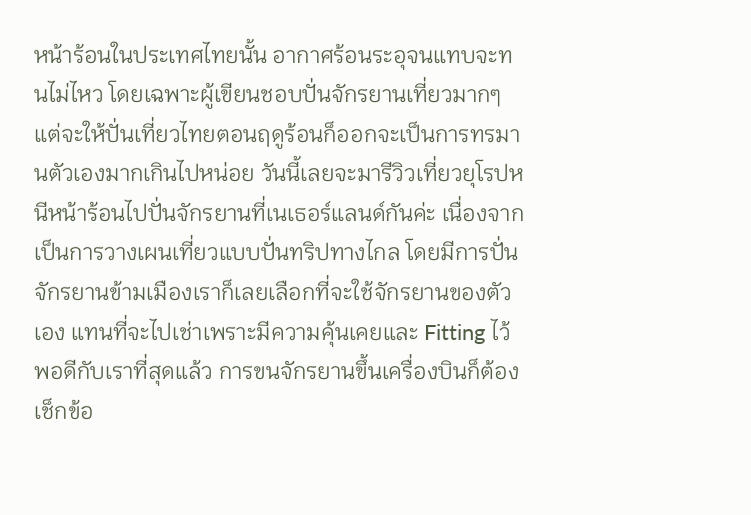หน้าร้อนในประเทศไทยนั้น อากาศร้อนระอุจนแทบจะทนไม่ไหว โดยเฉพาะผู้เขียนชอบปั่นจักรยานเที่ยวมากๆ แต่จะให้ปั่นเที่ยวไทยตอนฤดูร้อนก็ออกจะเป็นการทรมานตัวเองมากเกินไปหน่อย วันนี้เลยจะมารีวิวเที่ยวยุโรปหนีหน้าร้อนไปปั่นจักรยานที่เนเธอร์แลนด์กันค่ะ เนื่องจากเป็นการวางเผนเที่ยวแบบปั่นทริปทางไกล โดยมีการปั่นจักรยานข้ามเมืองเราก็เลยเลือกที่จะใช้จักรยานของตัวเอง แทนที่จะไปเช่าเพราะมีความคุ้นเคยและ Fitting ไว้พอดีกับเราที่สุดแล้ว การขนจักรยานขึ้นเครื่องบินก็ต้องเช็กข้อ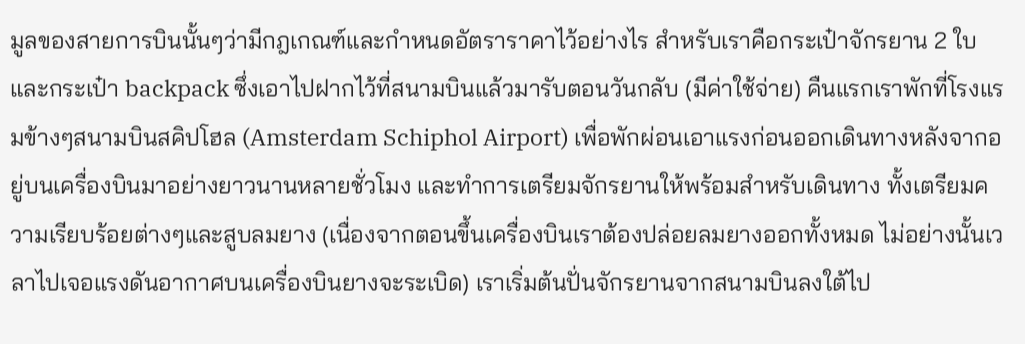มูลของสายการบินนั้นๆว่ามีกฎเกณฑ์และกำหนดอัตราราคาไว้อย่างไร สำหรับเราคือกระเป๋าจักรยาน 2 ใบและกระเป๋า backpack ซึ่งเอาไปฝากไว้ที่สนามบินแล้วมารับตอนวันกลับ (มีค่าใช้จ่าย) คืนแรกเราพักที่โรงแรมข้างๆสนามบินสคิปโฮล (Amsterdam Schiphol Airport) เพื่อพักผ่อนเอาแรงก่อนออกเดินทางหลังจากอยู่บนเครื่องบินมาอย่างยาวนานหลายชั่วโมง และทำการเตรียมจักรยานให้พร้อมสำหรับเดินทาง ทั้งเตรียมความเรียบร้อยต่างๆและสูบลมยาง (เนื่องจากตอนขึ้นเครื่องบินเราต้องปล่อยลมยางออกทั้งหมด ไม่อย่างนั้นเวลาไปเจอแรงดันอากาศบนเครื่องบินยางจะระเบิด) เราเริ่มต้นปั่นจักรยานจากสนามบินลงใต้ไป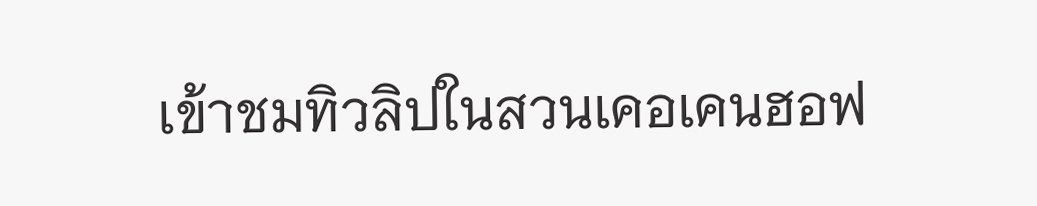เข้าชมทิวลิปในสวนเคอเคนฮอฟ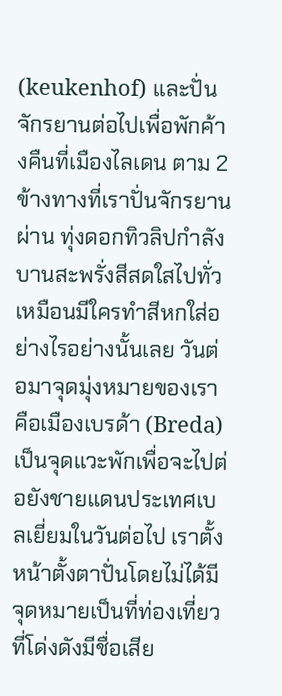(keukenhof) และปั่นจักรยานต่อไปเพื่อพักค้างคืนที่เมืองไลเดน ตาม 2 ข้างทางที่เราปั่นจักรยานผ่าน ทุ่งดอกทิวลิปกำลังบานสะพรั่งสีสดใสไปทั่วเหมือนมีใครทำสีหกใส่อย่างไรอย่างนั้นเลย วันต่อมาจุดมุ่งหมายของเราคือเมืองเบรด้า (Breda) เป็นจุดแวะพักเพื่อจะไปต่อยังชายแดนประเทศเบลเยี่ยมในวันต่อไป เราตั้งหน้าตั้งตาปั่นโดยไม่ได้มีจุดหมายเป็นที่ท่องเที่ยวที่โด่งดังมีชื่อเสีย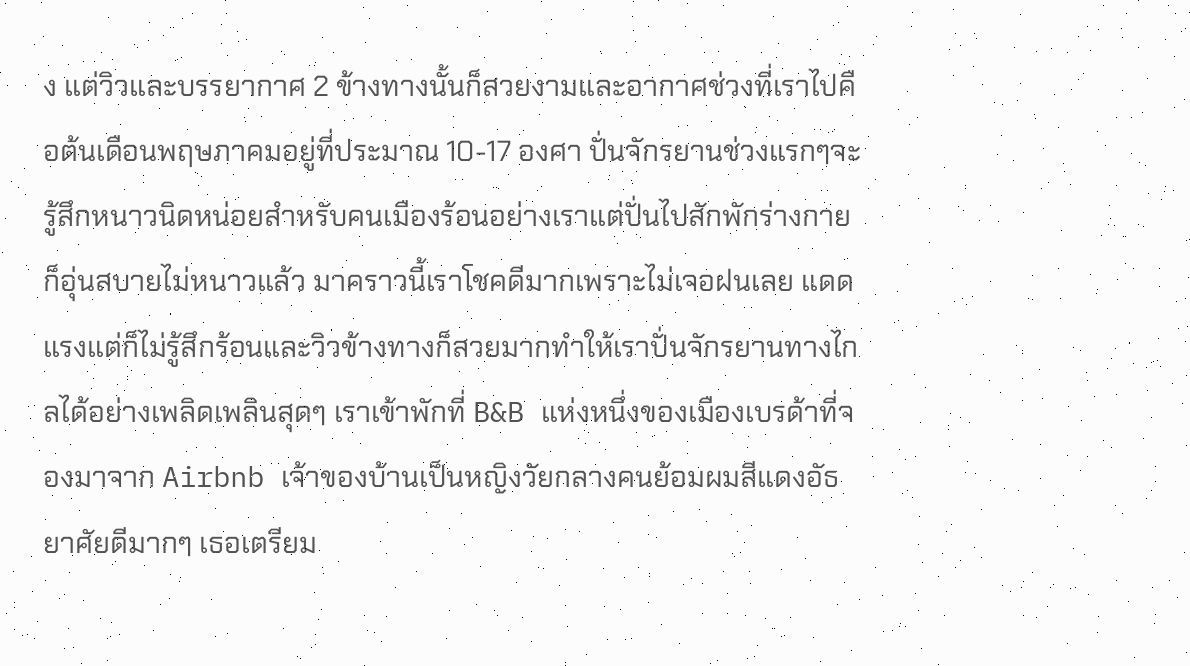ง แต่วิวและบรรยากาศ 2 ข้างทางนั้นก็สวยงามและอากาศช่วงที่เราไปคือต้นเดือนพฤษภาคมอยู่ที่ประมาณ 10-17 องศา ปั่นจักรยานช่วงแรกๆจะรู้สึกหนาวนิดหน่อยสำหรับคนเมืองร้อนอย่างเราแต่ปั่นไปสักพักร่างกายก็อุ่นสบายไม่หนาวแล้ว มาคราวนี้เราโชคดีมากเพราะไม่เจอฝนเลย แดดแรงแต่ก็ไม่รู้สึกร้อนและวิวข้างทางก็สวยมากทำให้เราปั่นจักรยานทางไกลได้อย่างเพลิดเพลินสุดๆ เราเข้าพักที่ B&B แห่งหนึ่งของเมืองเบรด้าที่จองมาจาก Airbnb เจ้าของบ้านเป็นหญิงวัยกลางคนย้อมผมสีแดงอัธยาศัยดีมากๆ เธอเตรียม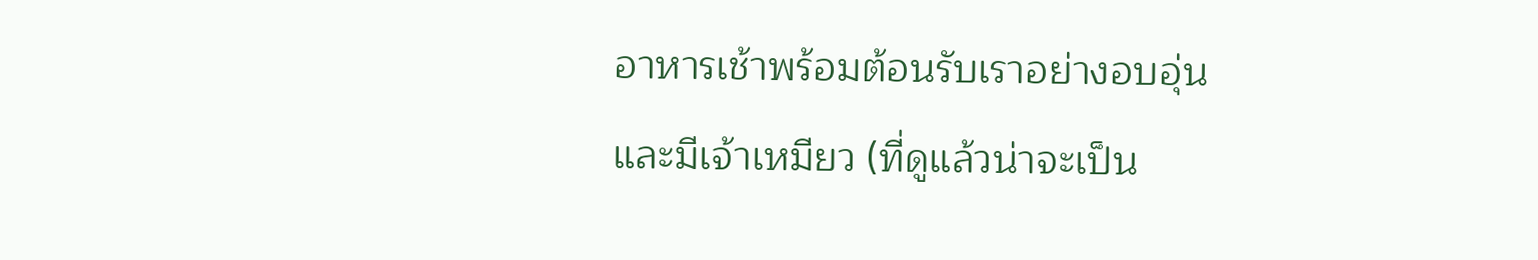อาหารเช้าพร้อมต้อนรับเราอย่างอบอุ่น และมีเจ้าเหมียว (ที่ดูแล้วน่าจะเป็น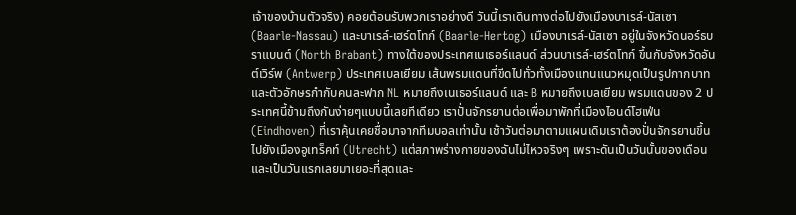เจ้าของบ้านตัวจริง) คอยต้อนรับพวกเราอย่างดี วันนี้เราเดินทางต่อไปยังเมืองบาเรล์-นัสเซา (Baarle-Nassau) และบาเรล์-เฮร์ตโทก์ (Baarle-Hertog) เมืองบาเรล์-นัสเซา อยู่ในจังหวัดนอร์ธบราแบนต์ (North Brabant) ทางใต้ของประเทศเนเธอร์แลนด์ ส่วนบาเรล์-เฮร์ตโทก์ ขึ้นกับจังหวัดอันต์เวิร์พ (Antwerp) ประเทศเบลเยียม เส้นพรมแดนที่ขีดไปทั่วทั้งเมืองแทนแนวหมุดเป็นรูปกากบาท และตัวอักษรกำกับคนละฟาก NL หมายถึงเนเธอร์แลนด์ และ B หมายถึงเบลเยียม พรมแดนของ 2 ประเทศนี้ข้ามถึงกันง่ายๆแบบนี้เลยทีเดียว เราปั่นจักรยานต่อเพื่อมาพักที่เมืองไอนด์โฮเฟ่น (Eindhoven) ที่เราคุ้นเคยชื่อมาจากทีมบอลเท่านั้น เช้าวันต่อมาตามแผนเดิมเราต้องปั่นจักรยานขึ้นไปยังเมืองอูเทร็คท์ (Utrecht) แต่สภาพร่างกายของฉันไม่ไหวจริงๆ เพราะดันเป็นวันนั้นของเดือนและเป็นวันแรกเลยมาเยอะที่สุดและ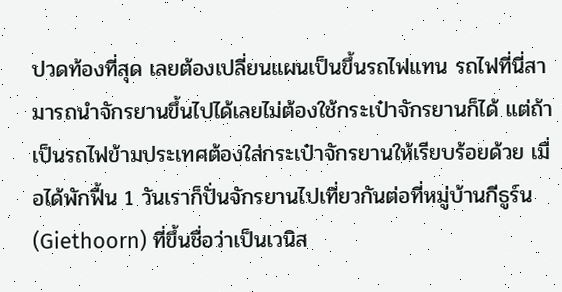ปวดท้องที่สุด เลยต้องเปลี่ยนแผนเป็นขึ้นรถไฟแทน รถไฟที่นี่สามารถนำจักรยานขึ้นไปได้เลยไม่ต้องใช้กระเป๋าจักรยานก็ได้ แต่ถ้าเป็นรถไฟข้ามประเทศต้องใส่กระเป๋าจักรยานให้เรียบร้อยด้วย เมื่อได้พักฟื้น 1 วันเราก็ปั่นจักรยานไปเที่ยวกันต่อที่หมู่บ้านกีธูร์น (Giethoorn) ที่ขึ้นชื่อว่าเป็นเวนิส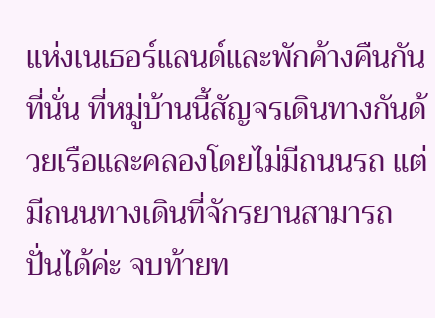แห่งเนเธอร์แลนด์และพักค้างคืนกันที่นั่น ที่หมู่บ้านนี้สัญจรเดินทางกันด้วยเรือและคลองโดยไม่มีถนนรถ แต่มีถนนทางเดินที่จักรยานสามารถปั่นได้ค่ะ จบท้ายท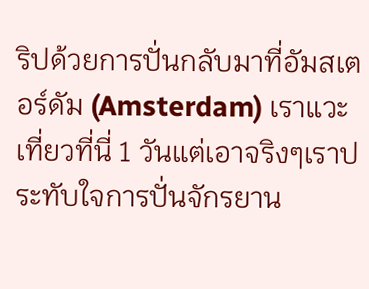ริปด้วยการปั่นกลับมาที่อัมสเตอร์ดัม (Amsterdam) เราแวะเที่ยวที่นี่ 1 วันแต่เอาจริงๆเราประทับใจการปั่นจักรยาน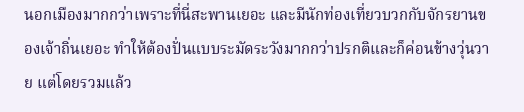นอกเมืองมากกว่าเพราะที่นี่สะพานเยอะ และมีนักท่องเที่ยวบวกกับจักรยานของเจ้าถิ่นเยอะ ทำให้ต้องปั่นแบบระมัดระวังมากกว่าปรกติและก็ค่อนข้างวุ่นวาย แต่โดยรวมแล้ว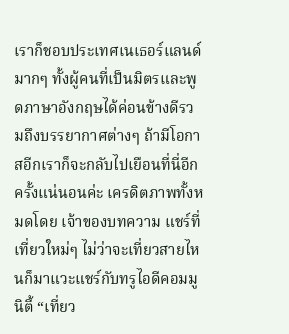เราก็ชอบประเทศเนเธอร์แลนด์มากๆ ทั้งผู้คนที่เป็นมิตรและพูดภาษาอังกฤษได้ค่อนข้างดีรวมถึงบรรยากาศต่างๆ ถ้ามีโอกาสอีกเราก็จะกลับไปเยือนที่นี่อีกครั้งแน่นอนค่ะ เครดิตภาพทั้งหมดโดย เจ้าของบทความ แชร์ที่เที่ยวใหม่ๆ ไม่ว่าจะเที่ยวสายไหนก็มาแวะแชร์กับทรูไอดีคอมมูนิตี้ “เที่ยว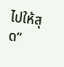ไปให้สุด”